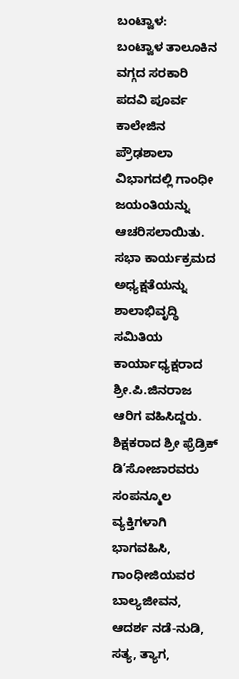ಬಂಟ್ವಾಳ:   ಬಂಟ್ವಾಳ ತಾಲೂಕಿನ ವಗ್ಗದ ಸರಕಾರಿ ಪದವಿ ಪೂರ್ವ ಕಾಲೇಜಿನ ಪ್ರೌಢಶಾಲಾ ವಿಭಾಗದಲ್ಲಿ ಗಾಂಧೀ ಜಯಂತಿಯನ್ನು ಆಚರಿಸಲಾಯಿತು. ಸಭಾ ಕಾರ್ಯಕ್ರಮದ ಅಧ್ಯಕ್ಷತೆಯನ್ನು ಶಾಲಾಭಿವೃದ್ಧಿ ಸಮಿತಿಯ ಕಾರ್ಯಾಧ್ಯಕ್ಷರಾದ ಶ್ರೀ.ಪಿ.ಜಿನರಾಜ ಆರಿಗ ವಹಿಸಿದ್ದರು. ಶಿಕ್ಷಕರಾದ ಶ್ರೀ ಫ್ರೆಡ್ರಿಕ್ ಡಿ’ಸೋಜಾರವರು ಸಂಪನ್ಮೂಲ ವ್ಯಕ್ತಿಗಳಾಗಿ ಭಾಗವಹಿಸಿ, ಗಾಂಧೀಜಿಯವರ ಬಾಲ್ಯಜೀವನ, ಆದರ್ಶ ನಡೆ-ನುಡಿ, ಸತ್ಯ, ತ್ಯಾಗ,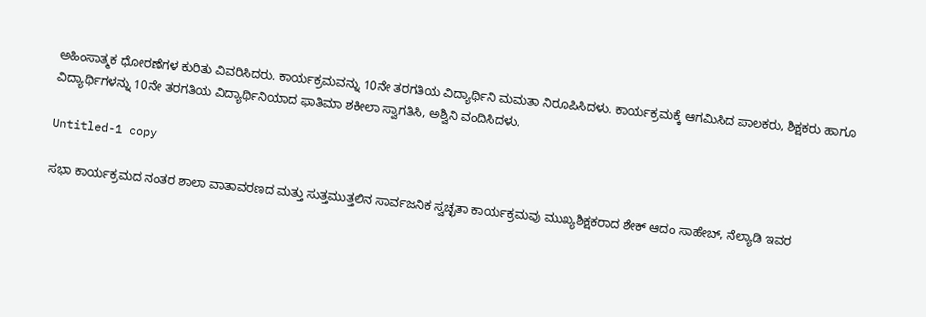ಅಹಿಂಸಾತ್ಮಕ ಧೋರಣೆಗಳ ಕುರಿತು ವಿವರಿಸಿದರು. ಕಾರ್ಯಕ್ರಮವನ್ನು 10ನೇ ತರಗತಿಯ ವಿದ್ಯಾರ್ಥಿನಿ ಮಮತಾ ನಿರೂಪಿಸಿದಳು. ಕಾರ್ಯಕ್ರಮಕ್ಕೆ ಆಗಮಿಸಿದ ಪಾಲಕರು, ಶಿಕ್ಷಕರು ಹಾಗೂ ವಿದ್ಯಾರ್ಥಿಗಳನ್ನು 10ನೇ ತರಗತಿಯ ವಿದ್ಯಾರ್ಥಿನಿಯಾದ ಫಾತಿಮಾ ಶಕೀಲಾ ಸ್ವಾಗತಿಸಿ, ಅಶ್ವಿನಿ ವಂದಿಸಿದಳು.

Untitled-1 copy

ಸಭಾ ಕಾರ್ಯಕ್ರಮದ ನಂತರ ಶಾಲಾ ವಾತಾವರಣದ ಮತ್ತು ಸುತ್ತಮುತ್ತಲಿನ ಸಾರ್ವಜನಿಕ ಸ್ವಚ್ಛತಾ ಕಾರ್ಯಕ್ರಮವು ಮುಖ್ಯಶಿಕ್ಷಕರಾದ ಶೇಕ್ ಆದಂ ಸಾಹೇಬ್, ನೆಲ್ಯಾಡಿ ಇವರ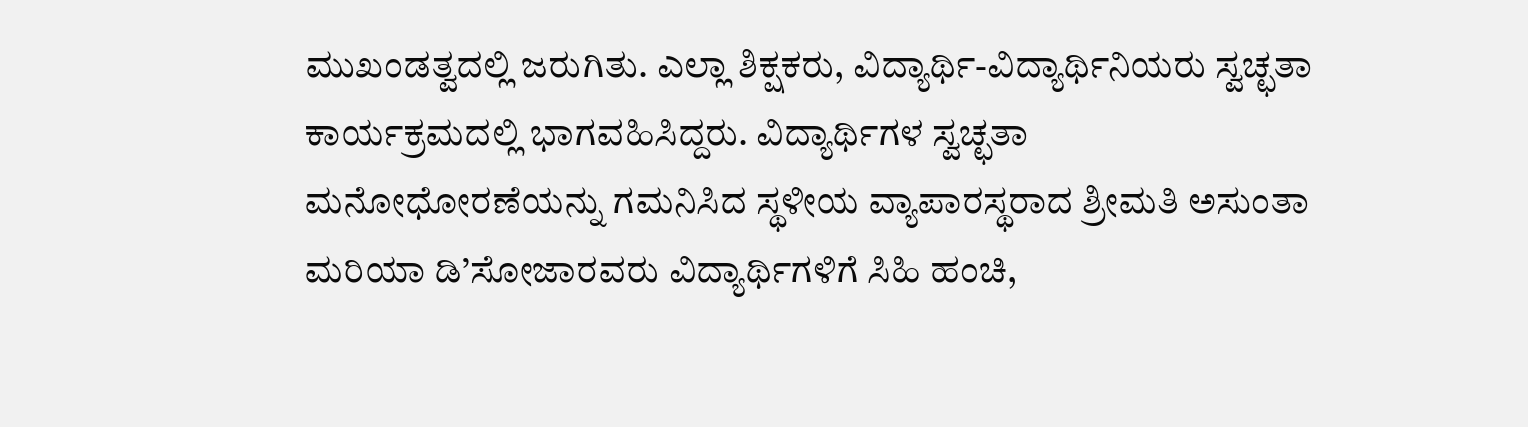ಮುಖಂಡತ್ವದಲ್ಲಿ ಜರುಗಿತು. ಎಲ್ಲಾ ಶಿಕ್ಷಕರು, ವಿದ್ಯಾರ್ಥಿ-ವಿದ್ಯಾರ್ಥಿನಿಯರು ಸ್ವಚ್ಛತಾ ಕಾರ್ಯಕ್ರಮದಲ್ಲಿ ಭಾಗವಹಿಸಿದ್ದರು. ವಿದ್ಯಾರ್ಥಿಗಳ ಸ್ವಚ್ಛತಾ ಮನೋಧೋರಣೆಯನ್ನು ಗಮನಿಸಿದ ಸ್ಥಳೀಯ ವ್ಯಾಪಾರಸ್ಥರಾದ ಶ್ರೀಮತಿ ಅಸುಂತಾ ಮರಿಯಾ ಡಿ’ಸೋಜಾರವರು ವಿದ್ಯಾರ್ಥಿಗಳಿಗೆ ಸಿಹಿ ಹಂಚಿ,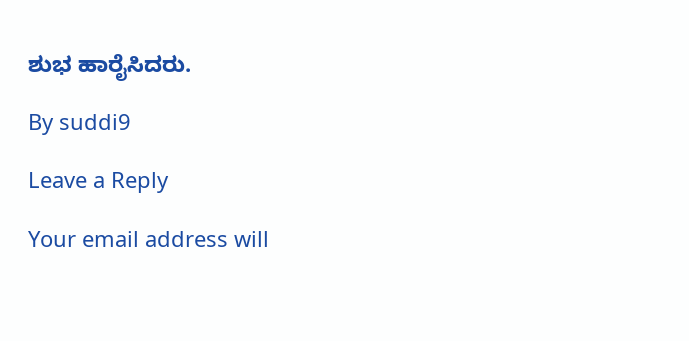ಶುಭ ಹಾರೈಸಿದರು.

By suddi9

Leave a Reply

Your email address will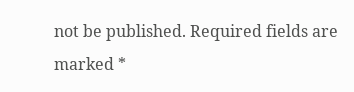not be published. Required fields are marked *